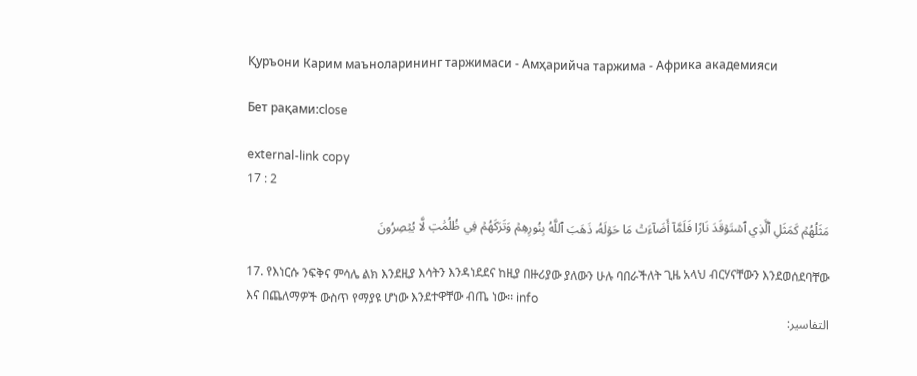Қуръони Карим маъноларининг таржимаси - Амҳарийча таржима - Африка академияси

Бет рақами:close

external-link copy
17 : 2

مَثَلُهُمۡ كَمَثَلِ ٱلَّذِي ٱسۡتَوۡقَدَ نَارٗا فَلَمَّآ أَضَآءَتۡ مَا حَوۡلَهُۥ ذَهَبَ ٱللَّهُ بِنُورِهِمۡ وَتَرَكَهُمۡ فِي ظُلُمَٰتٖ لَّا يُبۡصِرُونَ

17. የእነርሱ ንፍቅና ምሳሌ ልክ እንደዚያ እሳትን እንዳነደደና ከዚያ በዙሪያው ያለውን ሁሉ ባበራችለት ጊዜ አላህ ብርሃናቸውን እንደወሰደባቸው እና በጨለማዎች ውስጥ የማያዩ ሆነው እንደተዋቸው ብጤ ነው፡፡ info
التفاسير: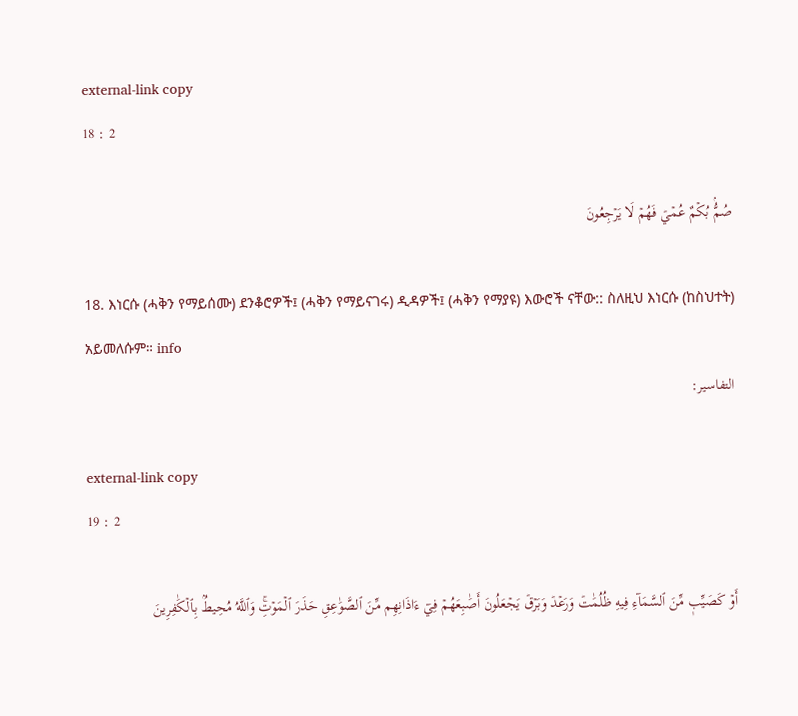external-link copy
18 : 2

صُمُّۢ بُكۡمٌ عُمۡيٞ فَهُمۡ لَا يَرۡجِعُونَ

18. እነርሱ (ሓቅን የማይሰሙ) ደንቆሮዎች፤ (ሓቅን የማይናገሩ) ዲዳዎች፤ (ሓቅን የማያዩ) እውሮች ናቸው:: ስለዚህ እነርሱ (ከስህተት) አይመለሱም። info
التفاسير:

external-link copy
19 : 2

أَوۡ كَصَيِّبٖ مِّنَ ٱلسَّمَآءِ فِيهِ ظُلُمَٰتٞ وَرَعۡدٞ وَبَرۡقٞ يَجۡعَلُونَ أَصَٰبِعَهُمۡ فِيٓ ءَاذَانِهِم مِّنَ ٱلصَّوَٰعِقِ حَذَرَ ٱلۡمَوۡتِۚ وَٱللَّهُ مُحِيطُۢ بِٱلۡكَٰفِرِينَ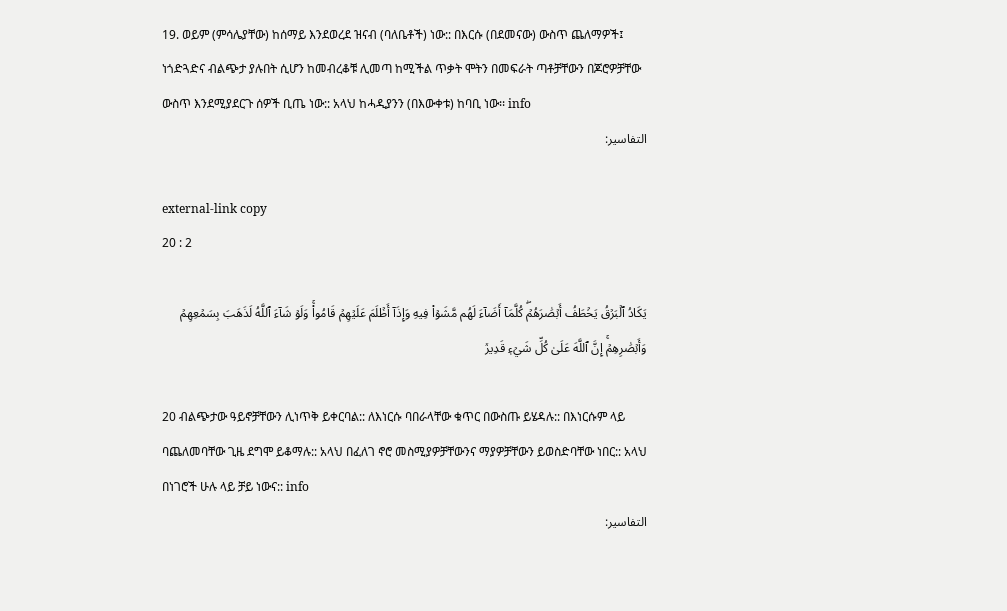19. ወይም (ምሳሌያቸው) ከሰማይ እንደወረደ ዝናብ (ባለቤቶች) ነው:: በእርሱ (በደመናው) ውስጥ ጨለማዎች፤ ነጎድጓድና ብልጭታ ያሉበት ሲሆን ከመብረቆቹ ሊመጣ ከሚችል ጥቃት ሞትን በመፍራት ጣቶቻቸውን በጆሮዎቻቸው ውስጥ እንደሚያደርጉ ሰዎች ቢጤ ነው:: አላህ ከሓዲያንን (በእውቀቱ) ከባቢ ነው፡፡ info
التفاسير:

external-link copy
20 : 2

يَكَادُ ٱلۡبَرۡقُ يَخۡطَفُ أَبۡصَٰرَهُمۡۖ كُلَّمَآ أَضَآءَ لَهُم مَّشَوۡاْ فِيهِ وَإِذَآ أَظۡلَمَ عَلَيۡهِمۡ قَامُواْۚ وَلَوۡ شَآءَ ٱللَّهُ لَذَهَبَ بِسَمۡعِهِمۡ وَأَبۡصَٰرِهِمۡۚ إِنَّ ٱللَّهَ عَلَىٰ كُلِّ شَيۡءٖ قَدِيرٞ

20 ብልጭታው ዓይኖቻቸውን ሊነጥቅ ይቀርባል:: ለእነርሱ ባበራላቸው ቁጥር በውስጡ ይሄዳሉ:: በእነርሱም ላይ ባጨለመባቸው ጊዜ ደግሞ ይቆማሉ:: አላህ በፈለገ ኖሮ መስሚያዎቻቸውንና ማያዎቻቸውን ይወስድባቸው ነበር:: አላህ በነገሮች ሁሉ ላይ ቻይ ነውና:: info
التفاسير: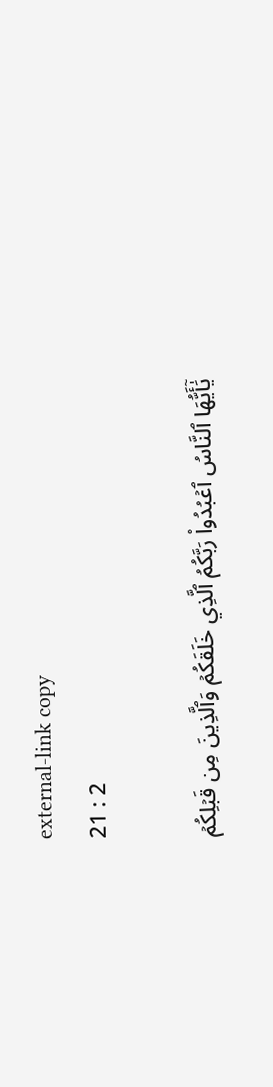external-link copy
21 : 2

يَٰٓأَيُّهَا ٱلنَّاسُ ٱعۡبُدُواْ رَبَّكُمُ ٱلَّذِي خَلَقَكُمۡ وَٱلَّذِينَ مِن قَبۡلِكُمۡ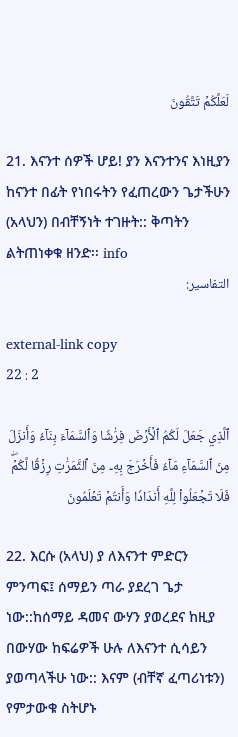لَعَلَّكُمۡ تَتَّقُونَ

21. እናንተ ሰዎች ሆይ! ያን እናንተንና እነዚያን ከናንተ በፊት የነበሩትን የፈጠረውን ጌታችሁን (አላህን) በብቸኝነት ተገዙት:: ቅጣትን ልትጠነቀቁ ዘንድ፡፡ info
التفاسير:

external-link copy
22 : 2

ٱلَّذِي جَعَلَ لَكُمُ ٱلۡأَرۡضَ فِرَٰشٗا وَٱلسَّمَآءَ بِنَآءٗ وَأَنزَلَ مِنَ ٱلسَّمَآءِ مَآءٗ فَأَخۡرَجَ بِهِۦ مِنَ ٱلثَّمَرَٰتِ رِزۡقٗا لَّكُمۡۖ فَلَا تَجۡعَلُواْ لِلَّهِ أَندَادٗا وَأَنتُمۡ تَعۡلَمُونَ

22. እርሱ (አላህ) ያ ለእናንተ ምድርን ምንጣፍ፤ ሰማይን ጣራ ያደረገ ጌታ ነው::ከሰማይ ዳመና ውሃን ያወረደና ከዚያ በውሃው ከፍሬዎች ሁሉ ለእናንተ ሲሳይን ያወጣላችሁ ነው:: እናም (ብቸኛ ፈጣሪነቱን) የምታውቁ ስትሆኑ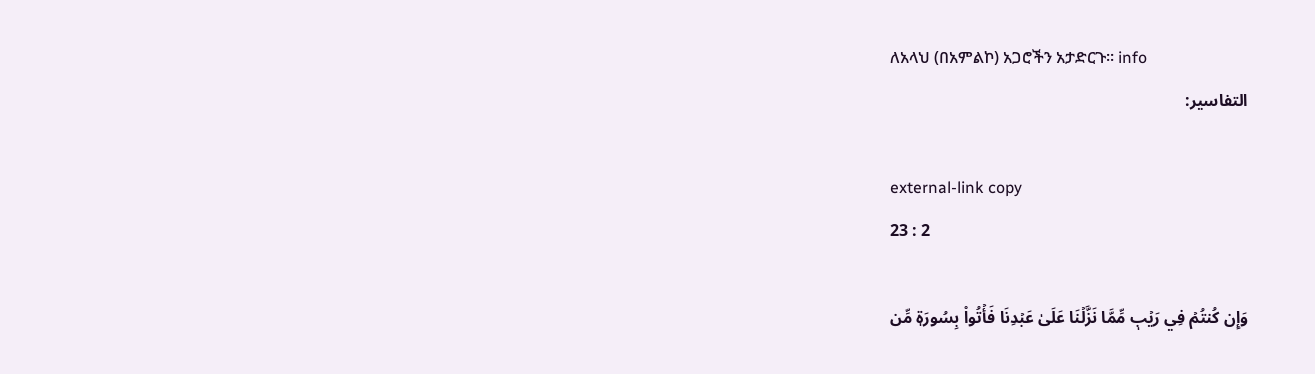ለአላህ (በአምልኮ) አጋሮችን አታድርጉ፡፡ info
التفاسير:

external-link copy
23 : 2

وَإِن كُنتُمۡ فِي رَيۡبٖ مِّمَّا نَزَّلۡنَا عَلَىٰ عَبۡدِنَا فَأۡتُواْ بِسُورَةٖ مِّن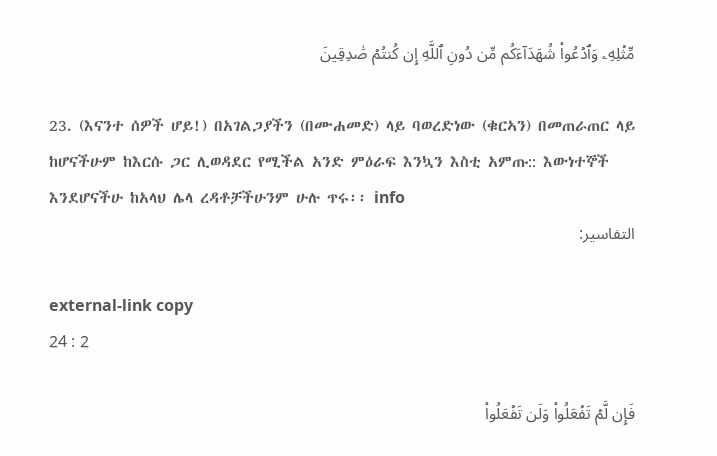مِّثۡلِهِۦ وَٱدۡعُواْ شُهَدَآءَكُم مِّن دُونِ ٱللَّهِ إِن كُنتُمۡ صَٰدِقِينَ

23. (እናንተ ሰዎች ሆይ!) በአገልጋያችን (በሙሐመድ) ላይ ባወረድነው (ቁርኣን) በመጠራጠር ላይ ከሆናችሁም ከእርሱ ጋር ሊወዳደር የሚችል አንድ ምዕራፍ እንኳን እስቲ አምጡ:: እውነተኞች እንደሆናችሁ ከአላህ ሌላ ረዳቶቻችሁንም ሁሉ ጥሩ፡፡ info
التفاسير:

external-link copy
24 : 2

فَإِن لَّمۡ تَفۡعَلُواْ وَلَن تَفۡعَلُواْ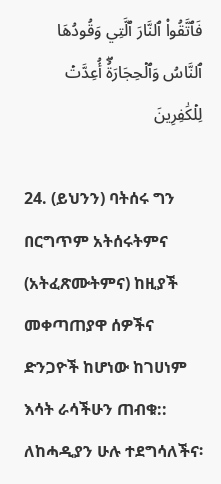فَٱتَّقُواْ ٱلنَّارَ ٱلَّتِي وَقُودُهَا ٱلنَّاسُ وَٱلۡحِجَارَةُۖ أُعِدَّتۡ لِلۡكَٰفِرِينَ

24. (ይህንን) ባትሰሩ ግን በርግጥም አትሰሩትምና (አትፈጽሙትምና) ከዚያች መቀጣጠያዋ ሰዎችና ድንጋዮች ከሆነው ከገሀነም እሳት ራሳችሁን ጠብቁ:: ለከሓዲያን ሁሉ ተደግሳለችና፡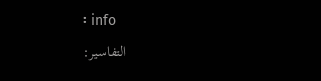፡ info
التفاسير: